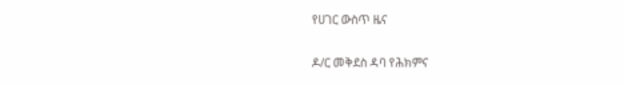የሀገር ውስጥ ዜና

ዶ/ር መቅደስ ዳባ የሕክምና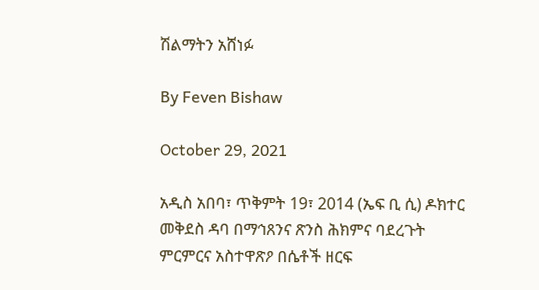ሽልማትን አሸነፉ

By Feven Bishaw

October 29, 2021

አዲስ አበባ፣ ጥቅምት 19፣ 2014 (ኤፍ ቢ ሲ) ዶክተር መቅደስ ዳባ በማኅጸንና ጽንስ ሕክምና ባደረጉት ምርምርና አስተዋጽዖ በሴቶች ዘርፍ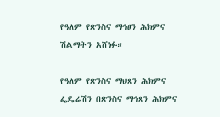የዓለም የጽንስና ማኅፀን ሕክምና ሽልማትን አሸነፉ።

የዓለም የጽንስና ማህጸን ሕክምና ፌዴሬሽን በጽንስና ማኅጸን ሕክምና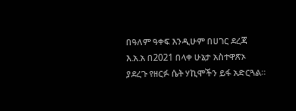በዓለም ዓቀፍ እንዲሁም በሀገር ደረጃ እ.አ.አ በ2021 በላቀ ሁኔታ አስተዋጽኦ ያደረጉ የዘርፉ ሴት ሃኪሞችን ይፋ አድርጓል።